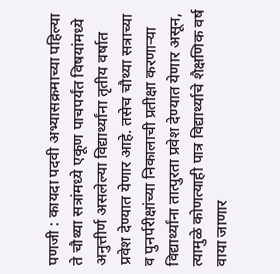पणजी : कायदा पदवी अभ्यासक्रमाच्या पहिल्या ते चौथ्या सत्रांमध्ये एकूण पाचपर्यंत विषयांमध्ये अनुत्तीर्ण असलेल्या विद्यार्थ्यांना तृतीय वर्षात प्रवेश देण्यात येणार आहे. तसेच चौथ्या सत्राच्या व पुनर्परीक्षांच्या निकालाची प्रतीक्षा करणाऱ्या विद्यार्थ्यांना तात्पुरता प्रवेश देण्यात येणार असून, त्यामुळे कोणत्याही पात्र विद्यार्थ्याचे शैक्षणिक वर्ष वाया जाणार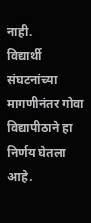नाही.
विद्यार्थी संघटनांच्या मागणीनंतर गोवा विद्यापीठाने हा निर्णय घेतला आहे.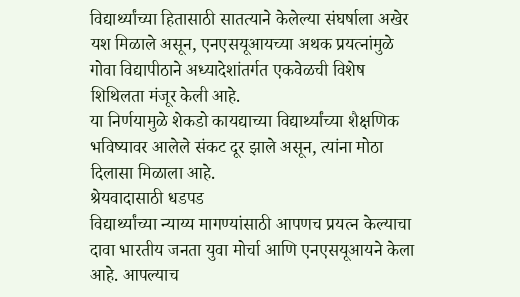विद्यार्थ्यांच्या हितासाठी सातत्याने केलेल्या संघर्षाला अखेर यश मिळाले असून, एनएसयूआयच्या अथक प्रयत्नांमुळे गोवा विद्यापीठाने अध्यादेशांतर्गत एकवेळची विशेष शिथिलता मंजूर केली आहे.
या निर्णयामुळे शेकडो कायद्याच्या विद्यार्थ्यांच्या शैक्षणिक भविष्यावर आलेले संकट दूर झाले असून, त्यांना मोठा दिलासा मिळाला आहे.
श्रेयवादासाठी धडपड
विद्यार्थ्यांच्या न्याय्य मागण्यांसाठी आपणच प्रयत्न केल्याचा दावा भारतीय जनता युवा मोर्चा आणि एनएसयूआयने केला आहे. आपल्याच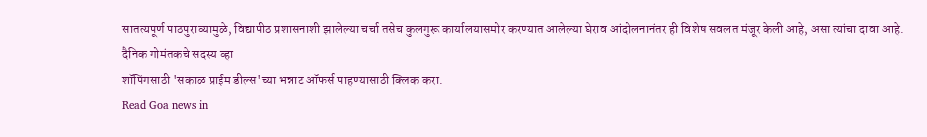सातत्यपूर्ण पाठपुराव्यामुळे, विद्यापीठ प्रशासनाशी झालेल्या चर्चा तसेच कुलगुरू कार्यालयासमोर करण्यात आलेल्या घेराव आंदोलनानंतर ही विशेष सवलत मंजूर केली आहे, असा त्यांचा दावा आहे.
दैनिक गोमंतकचे सदस्य व्हा
शॉपिंगसाठी 'सकाळ प्राईम डील्स'च्या भन्नाट ऑफर्स पाहण्यासाठी क्लिक करा.
Read Goa news in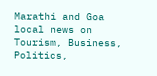Marathi and Goa local news on Tourism, Business, Politics,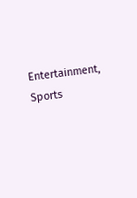Entertainment, Sports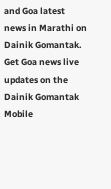and Goa latest news in Marathi on Dainik Gomantak. Get Goa news live updates on the Dainik Gomantak Mobile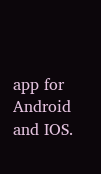app for Android and IOS.